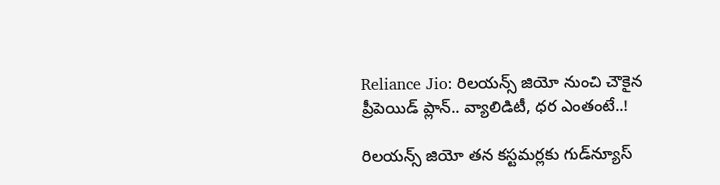Reliance Jio: రిలయన్స్‌ జియో నుంచి చౌకైన ప్రీపెయిడ్‌ ప్లాన్‌.. వ్యాలిడిటీ, ధర ఎంతంటే..!

రిలయన్స్ జియో తన కస్టమర్లకు గుడ్‌న్యూస్‌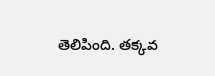తెలిపింది. తక్కవ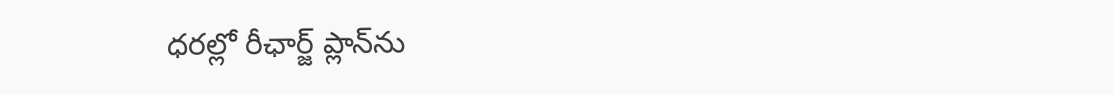ధరల్లో రీఛార్జ్‌ ప్లాన్‌ను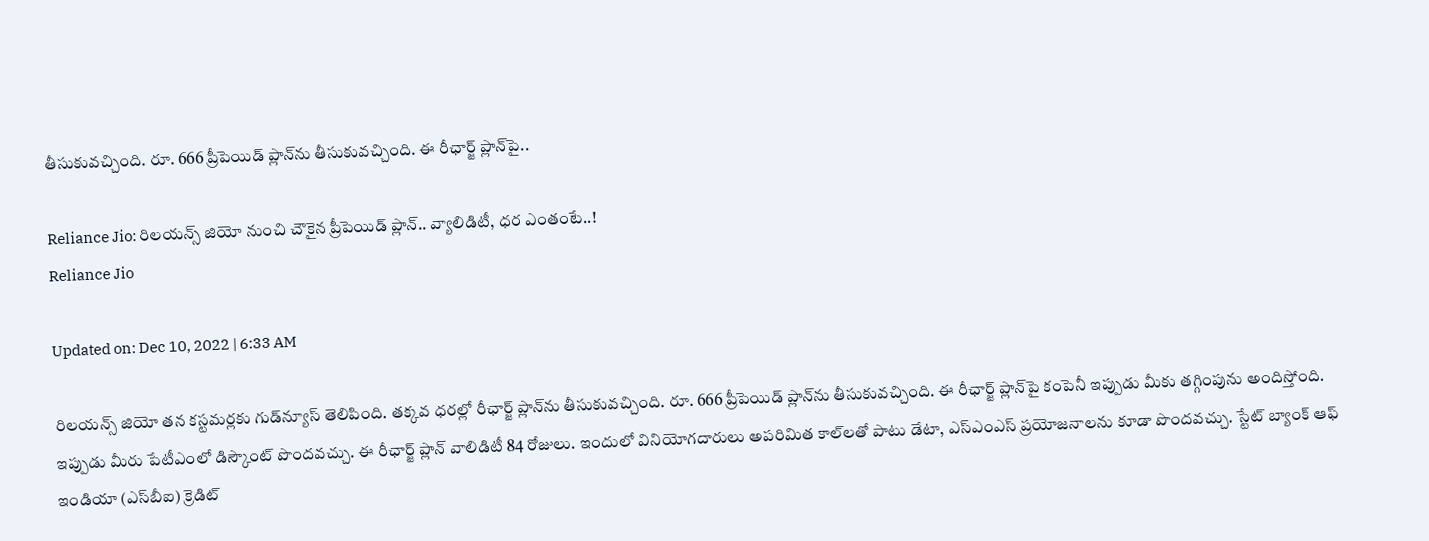తీసుకువచ్చింది. రూ. 666 ప్రీపెయిడ్ ప్లాన్‌ను తీసుకువచ్చింది. ఈ రీఛార్జ్ ప్లాన్‌పై..

Reliance Jio: రిలయన్స్‌ జియో నుంచి చౌకైన ప్రీపెయిడ్‌ ప్లాన్‌.. వ్యాలిడిటీ, ధర ఎంతంటే..!
Reliance Jio

Updated on: Dec 10, 2022 | 6:33 AM

రిలయన్స్ జియో తన కస్టమర్లకు గుడ్‌న్యూస్‌ తెలిపింది. తక్కవ ధరల్లో రీఛార్జ్‌ ప్లాన్‌ను తీసుకువచ్చింది. రూ. 666 ప్రీపెయిడ్ ప్లాన్‌ను తీసుకువచ్చింది. ఈ రీఛార్జ్ ప్లాన్‌పై కంపెనీ ఇప్పుడు మీకు తగ్గింపును అందిస్తోంది. ఇప్పుడు మీరు పేటీఎంలో డిస్కౌంట్ పొందవచ్చు. ఈ రీఛార్జ్ ప్లాన్ వాలిడిటీ 84 రోజులు. ఇందులో వినియోగదారులు అపరిమిత కాల్‌లతో పాటు డేటా, ఎస్‌ఎంఎస్‌ ప్రయోజనాలను కూడా పొందవచ్చు. స్టేట్‌ బ్యాంక్‌ ఆఫ్‌ ఇండియా (ఎస్‌బీఐ) క్రెడిట్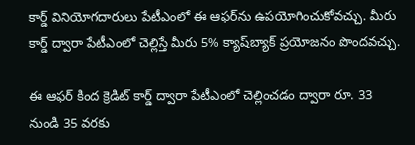కార్డ్ వినియోగదారులు పేటీఎంలో ఈ ఆఫర్‌ను ఉపయోగించుకోవచ్చు. మీరు కార్డ్ ద్వారా పేటీఎంలో చెల్లిస్తే మీరు 5% క్యాష్‌బ్యాక్ ప్రయోజనం పొందవచ్చు.

ఈ ఆఫర్ కింద క్రెడిట్ కార్డ్ ద్వారా పేటీఎంలో చెల్లించడం ద్వారా రూ. 33 నుండి 35 వరకు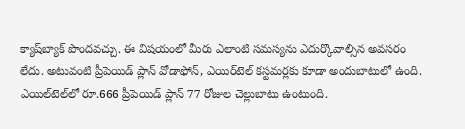క్యాష్‌బ్యాక్ పొందవచ్చు. ఈ విషయంలో మీరు ఎలాంటి సమస్యను ఎదుర్కొవాల్సిన అవసరం లేదు. అటువంటి ప్రీపెయిడ్ ప్లాన్ వోడాఫోన్, ఎయిర్‌టెల్ కస్టమర్లకు కూడా అందుబాటులో ఉంది. ఎయిల్‌టెల్‌లో రూ.666 ప్రీపెయిడ్ ప్లాన్ 77 రోజుల చెల్లుబాటు ఉంటుంది.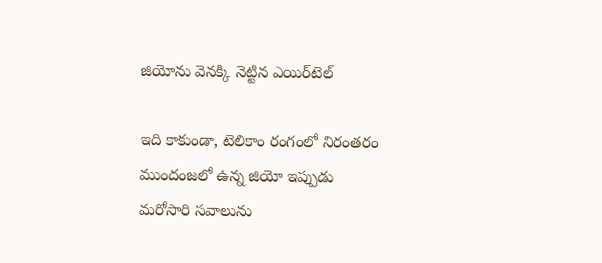జియోను వెనక్కి నెట్టిన ఎయిర్‌టెల్‌

ఇది కాకుండా, టెలికాం రంగంలో నిరంతరం ముందంజలో ఉన్న జియో ఇప్పుడు మరోసారి సవాలును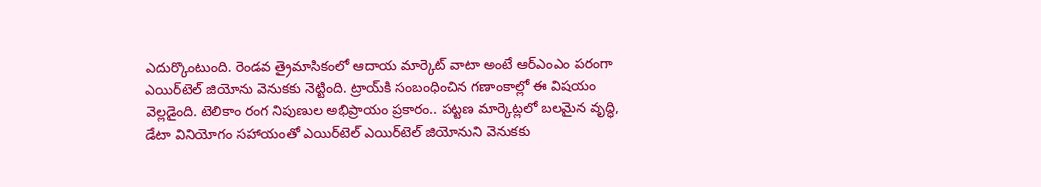ఎదుర్కొంటుంది. రెండవ త్రైమాసికంలో ఆదాయ మార్కెట్ వాటా అంటే ఆర్‌ఎంఎం పరంగా ఎయిర్‌టెల్‌ జియోను వెనుకకు నెట్టింది. ట్రాయ్‌కి సంబంధించిన గణాంకాల్లో ఈ విషయం వెల్లడైంది. టెలికాం రంగ నిపుణుల అభిప్రాయం ప్రకారం.. పట్టణ మార్కెట్లలో బలమైన వృద్ధి, డేటా వినియోగం సహాయంతో ఎయిర్‌టెల్‌ ఎయిర్‌టెల్‌ జియోనుని వెనుకకు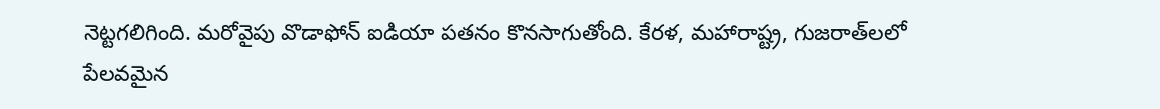నెట్టగలిగింది. మరోవైపు వొడాఫోన్ ఐడియా పతనం కొనసాగుతోంది. కేరళ, మహారాష్ట్ర, గుజరాత్‌లలో పేలవమైన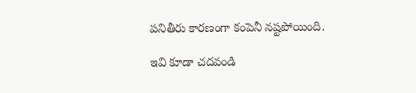పనితీరు కారణంగా కంపెనీ నష్టపోయింది.

ఇవి కూడా చదవండి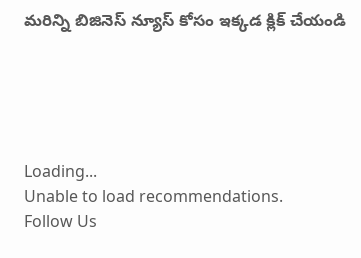మరిన్ని బిజినెస్ న్యూస్ కోసం ఇక్కడ క్లిక్ చేయండి





Loading...
Unable to load recommendations.
Follow Us